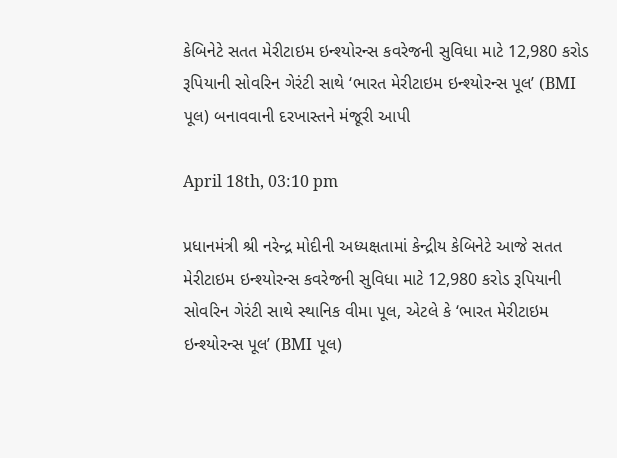કેબિનેટે સતત મેરીટાઇમ ઇન્શ્યોરન્સ કવરેજની સુવિધા માટે 12,980 કરોડ રૂપિયાની સોવરિન ગેરંટી સાથે ‘ભારત મેરીટાઇમ ઇન્શ્યોરન્સ પૂલ’ (BMI પૂલ) બનાવવાની દરખાસ્તને મંજૂરી આપી

April 18th, 03:10 pm

પ્રધાનમંત્રી શ્રી નરેન્દ્ર મોદીની અધ્યક્ષતામાં કેન્દ્રીય કેબિનેટે આજે સતત મેરીટાઇમ ઇન્શ્યોરન્સ કવરેજની સુવિધા માટે 12,980 કરોડ રૂપિયાની સોવરિન ગેરંટી સાથે સ્થાનિક વીમા પૂલ, એટલે કે ‘ભારત મેરીટાઇમ ઇન્શ્યોરન્સ પૂલ’ (BMI પૂલ)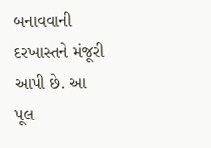બનાવવાની દરખાસ્તને મંજૂરી આપી છે. આ પૂલ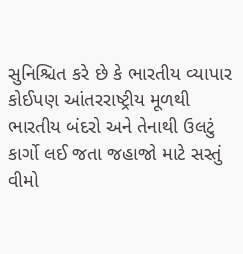સુનિશ્ચિત કરે છે કે ભારતીય વ્યાપાર કોઈપણ આંતરરાષ્ટ્રીય મૂળથી ભારતીય બંદરો અને તેનાથી ઉલટું કાર્ગો લઈ જતા જહાજો માટે સસ્તું વીમો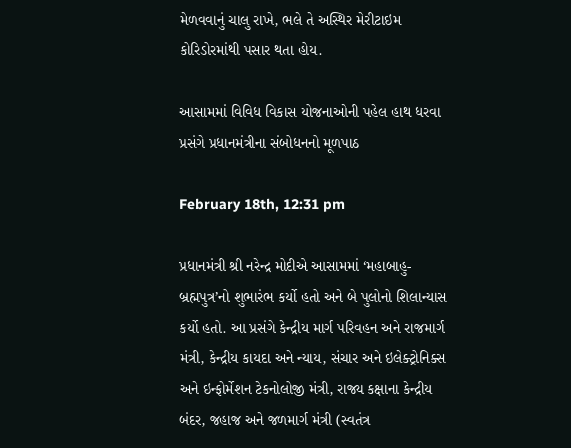મેળવવાનું ચાલુ રાખે, ભલે તે અસ્થિર મેરીટાઇમ કોરિડોરમાંથી પસાર થતા હોય.

આસામમાં વિવિધ વિકાસ યોજનાઓની પહેલ હાથ ધરવા પ્રસંગે પ્રધાનમંત્રીના સંબોધનનો મૂળપાઠ

February 18th, 12:31 pm

પ્રધાનમંત્રી શ્રી નરેન્દ્ર મોદીએ આસામમાં ‘મહાબાહુ-બ્રહ્મપુત્ર’નો શુભારંભ કર્યો હતો અને બે પુલોનો શિલાન્યાસ કર્યો હતો. આ પ્રસંગે કેન્દ્રીય માર્ગ પરિવહન અને રાજમાર્ગ મંત્રી, કેન્દ્રીય કાયદા અને ન્યાય, સંચાર અને ઇલેક્ટ્રોનિક્સ અને ઇન્ફોર્મેશન ટેકનોલોજી મંત્રી, રાજ્ય કક્ષાના કેન્દ્રીય બંદર, જહાજ અને જળમાર્ગ મંત્રી (સ્વતંત્ર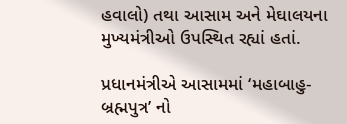હવાલો) તથા આસામ અને મેઘાલયના મુખ્યમંત્રીઓ ઉપસ્થિત રહ્યાં હતાં.

પ્રધાનમંત્રીએ આસામમાં ‘મહાબાહુ-બ્રહ્મપુત્ર’ નો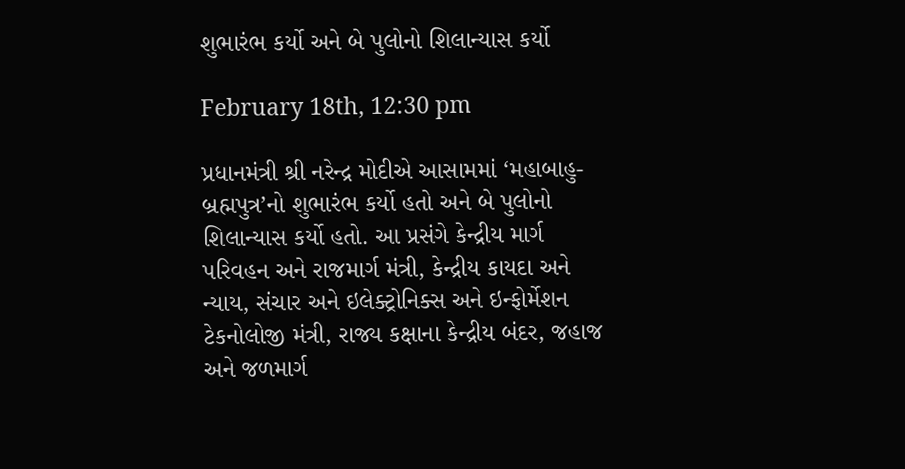શુભારંભ કર્યો અને બે પુલોનો શિલાન્યાસ કર્યો

February 18th, 12:30 pm

પ્રધાનમંત્રી શ્રી નરેન્દ્ર મોદીએ આસામમાં ‘મહાબાહુ-બ્રહ્મપુત્ર’નો શુભારંભ કર્યો હતો અને બે પુલોનો શિલાન્યાસ કર્યો હતો. આ પ્રસંગે કેન્દ્રીય માર્ગ પરિવહન અને રાજમાર્ગ મંત્રી, કેન્દ્રીય કાયદા અને ન્યાય, સંચાર અને ઇલેક્ટ્રોનિક્સ અને ઇન્ફોર્મેશન ટેકનોલોજી મંત્રી, રાજ્ય કક્ષાના કેન્દ્રીય બંદર, જહાજ અને જળમાર્ગ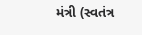મંત્રી (સ્વતંત્ર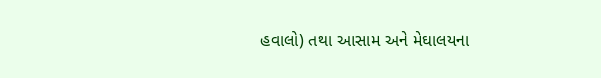હવાલો) તથા આસામ અને મેઘાલયના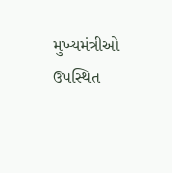મુખ્યમંત્રીઓ ઉપસ્થિત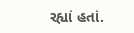રહ્યાં હતાં.